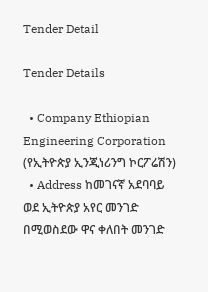Tender Detail

Tender Details

  • Company Ethiopian Engineering Corporation (የኢትዮጵያ ኢንጂነሪንግ ኮርፖሬሽን)
  • Address ከመገናኛ አደባባይ ወደ ኢትዮጵያ አየር መንገድ በሚወስደው ዋና ቀለበት መንገድ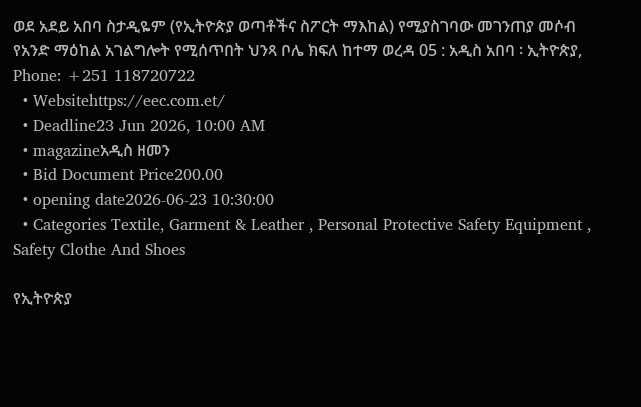ወደ አደይ አበባ ስታዲዬም (የኢትዮጵያ ወጣቶችና ስፖርት ማእከል) የሚያስገባው መገንጠያ መሶብ የአንድ ማዕከል አገልግሎት የሚሰጥበት ህንጻ ቦሌ ክፍለ ከተማ ወረዳ 05 : አዲስ አበባ ፡ ኢትዮጵያ, Phone: +251 118720722
  • Websitehttps://eec.com.et/
  • Deadline23 Jun 2026, 10:00 AM
  • magazineአዲስ ዘመን
  • Bid Document Price200.00
  • opening date2026-06-23 10:30:00
  • Categories Textile, Garment & Leather , Personal Protective Safety Equipment , Safety Clothe And Shoes

የኢትዮጵያ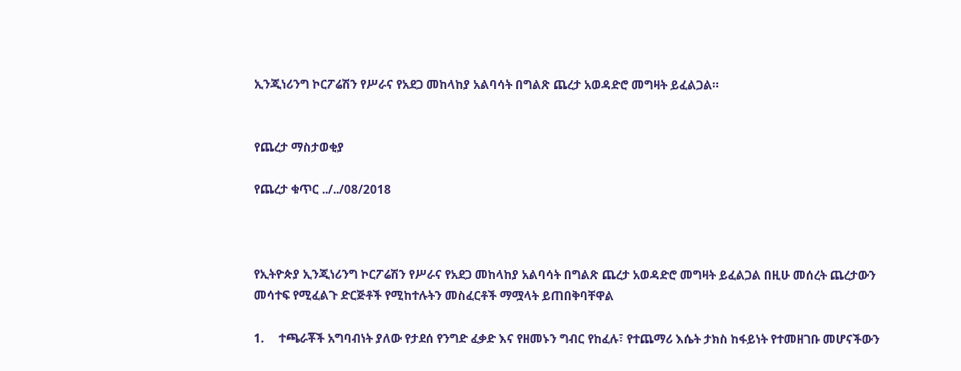ኢንጂነሪንግ ኮርፖሬሽን የሥራና የአደጋ መከላከያ አልባሳት በግልጽ ጨረታ አወዳድሮ መግዛት ይፈልጋል።


የጨረታ ማስታወቂያ

የጨረታ ቁጥር ../../08/2018



የኢትዮጵያ ኢንጂነሪንግ ኮርፖሬሽን የሥራና የአደጋ መከላከያ አልባሳት በግልጽ ጨረታ አወዳድሮ መግዛት ይፈልጋል በዚሁ መሰረት ጨረታውን መሳተፍ የሚፈልጉ ድርጅቶች የሚከተሉትን መስፈርቶች ማሟላት ይጠበቅባቸዋል

1.     ተጫራቾች አግባብነት ያለው የታደሰ የንግድ ፈቃድ እና የዘመኑን ግብር የከፈሉ፣ የተጨማሪ እሴት ታክስ ከፋይነት የተመዘገቡ መሆናችውን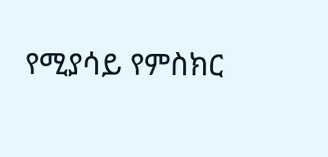የሚያሳይ የምስክር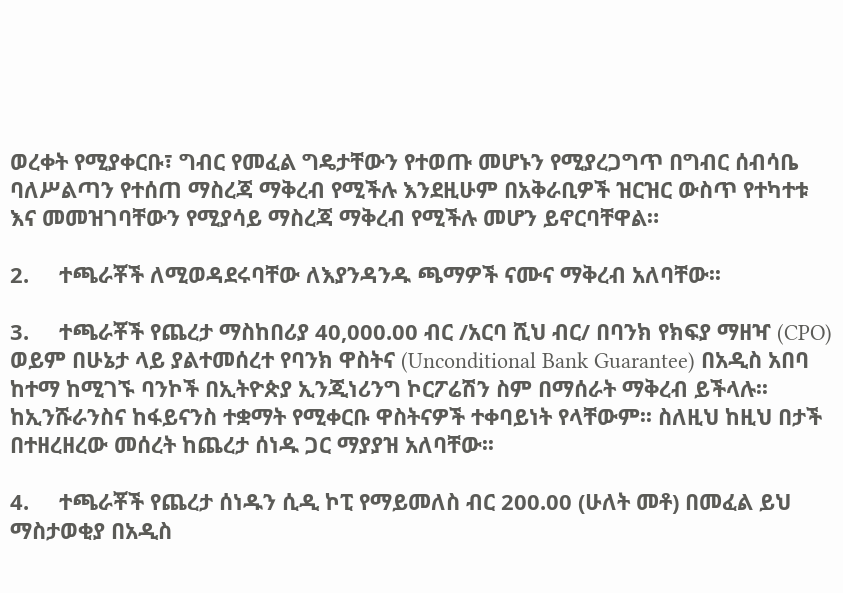ወረቀት የሚያቀርቡ፣ ግብር የመፈል ግዴታቸውን የተወጡ መሆኑን የሚያረጋግጥ በግብር ሰብሳቤ ባለሥልጣን የተሰጠ ማስረጃ ማቅረብ የሚችሉ እንደዚሁም በአቅራቢዎች ዝርዝር ውስጥ የተካተቱ እና መመዝገባቸውን የሚያሳይ ማስረጃ ማቅረብ የሚችሉ መሆን ይኖርባቸዋል።

2.     ተጫራቾች ለሚወዳደሩባቸው ለእያንዳንዱ ጫማዎች ናሙና ማቅረብ አለባቸው፡፡

3.     ተጫራቾች የጨረታ ማስከበሪያ 40,000.00 ብር /አርባ ሺህ ብር/ በባንክ የክፍያ ማዘዣ (CPO) ወይም በሁኔታ ላይ ያልተመሰረተ የባንክ ዋስትና (Unconditional Bank Guarantee) በአዲስ አበባ ከተማ ከሚገኙ ባንኮች በኢትዮጵያ ኢንጂነሪንግ ኮርፖሬሽን ስም በማሰራት ማቅረብ ይችላሉ፡፡ ከኢንሹራንስና ከፋይናንስ ተቋማት የሚቀርቡ ዋስትናዎች ተቀባይነት የላቸውም፡፡ ስለዚህ ከዚህ በታች በተዘረዘረው መሰረት ከጨረታ ሰነዱ ጋር ማያያዝ አለባቸው፡፡

4.     ተጫራቾች የጨረታ ሰነዱን ሲዲ ኮፒ የማይመለስ ብር 200.00 (ሁለት መቶ) በመፈል ይህ ማስታወቂያ በአዲስ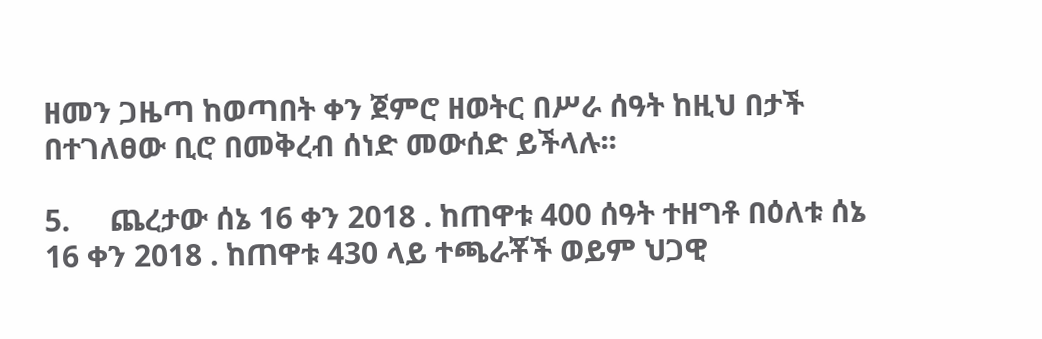ዘመን ጋዜጣ ከወጣበት ቀን ጀምሮ ዘወትር በሥራ ሰዓት ከዚህ በታች በተገለፀው ቢሮ በመቅረብ ሰነድ መውሰድ ይችላሉ፡፡

5.     ጨረታው ሰኔ 16 ቀን 2018 . ከጠዋቱ 400 ሰዓት ተዘግቶ በዕለቱ ሰኔ 16 ቀን 2018 . ከጠዋቱ 430 ላይ ተጫራቾች ወይም ህጋዊ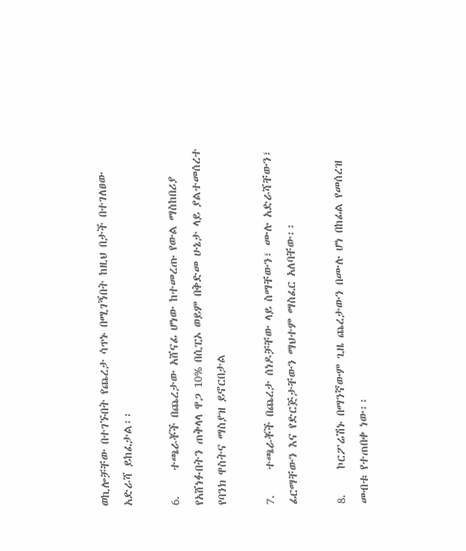ወኪሎቻቸው በተገኙበት የጨረታ ሳጥኑ በሚገኝበት ከዚህ በታች በተገለፀው አድራሻ ይከፈታል፡፡

6.     ተጫራቾች በጨረታው አሸናፊ ሆነው ከተመረጡ የውል ማስከበሪያ የአሸነፉበትን ጠቅላላ ዋጋ 10% በሲፒኦ ወይም በቅድመ ሁኔታ ላይ ያልተመሰረተ የባንክ ዋስትና ማስያዝ ይኖርበታል

7.     ተጫራቾች በጨረታ ሰነዶቻቸው ላይ ስማቸውን፣ ሙሉ አድራሻቸውን፣ ፊርማቸውን እና የድርጅታቸውን ማህተም ማስፈር አለባቸው፡፡

8.     ኮርፖሬሽኑ በማንኛውም ጊዜ ጨረታውን በሙሉ ሆነ በከፊል የመሰረዝ መብቱ የተጠበቀ ነው፡፡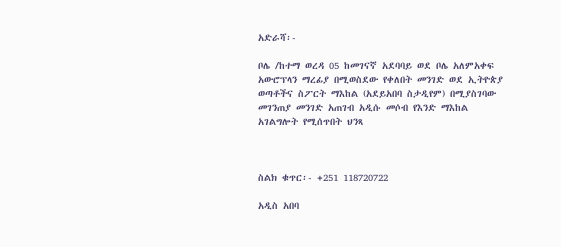አድራሻ፡-

ቦሌ /ከተማ ወረዳ 05 ከመገናኛ አደባባይ ወደ ቦሌ አለምአቀፍ አውሮፕላን ማረፊያ በሚወስደው የቀለበት መንገድ ወደ ኢትዮጵያ ወጣቶችና ስፖርት ማእከል (አደይአበባ ስታዲየም) በሚያስገባው መገንጠያ መንገድ አጠገብ አዲሱ መሶብ የእንድ ማእከል አገልግሎት የሚሰጥበት ህንጻ



ስልክ ቁጥር፡- +251 118720722

አዲስ አበባ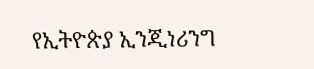የኢትዮጵያ ኢንጂነሪንግ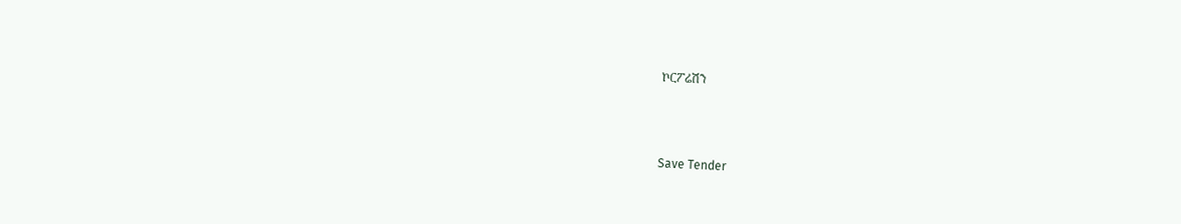ኮርፖሬሽን



Save Tender